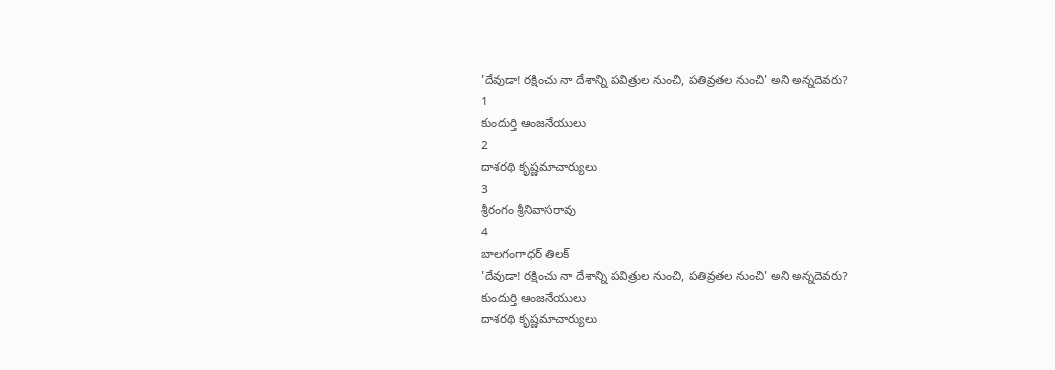'దేవుడా! రక్షించు నా దేశాన్ని పవిత్రుల నుంచి, పతివ్రతల నుంచి' అని అన్నదెవరు?
1
కుందుర్తి ఆంజనేయులు
2
దాశరథి కృష్ణమాచార్యులు
3
శ్రీరంగం శ్రీనివాసరావు
4
బాలగంగాధర్ తిలక్
'దేవుడా! రక్షించు నా దేశాన్ని పవిత్రుల నుంచి, పతివ్రతల నుంచి' అని అన్నదెవరు?
కుందుర్తి ఆంజనేయులు
దాశరథి కృష్ణమాచార్యులు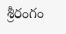శ్రీరంగం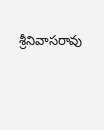శ్రీనివాసరావు